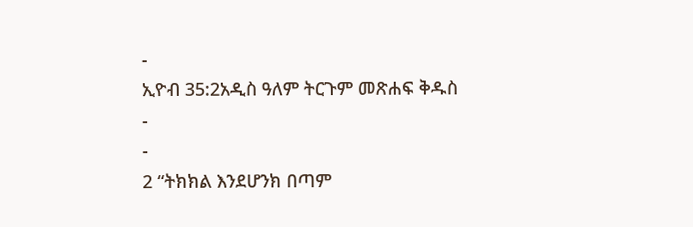-
ኢዮብ 35:2አዲስ ዓለም ትርጉም መጽሐፍ ቅዱስ
-
-
2 “ትክክል እንደሆንክ በጣም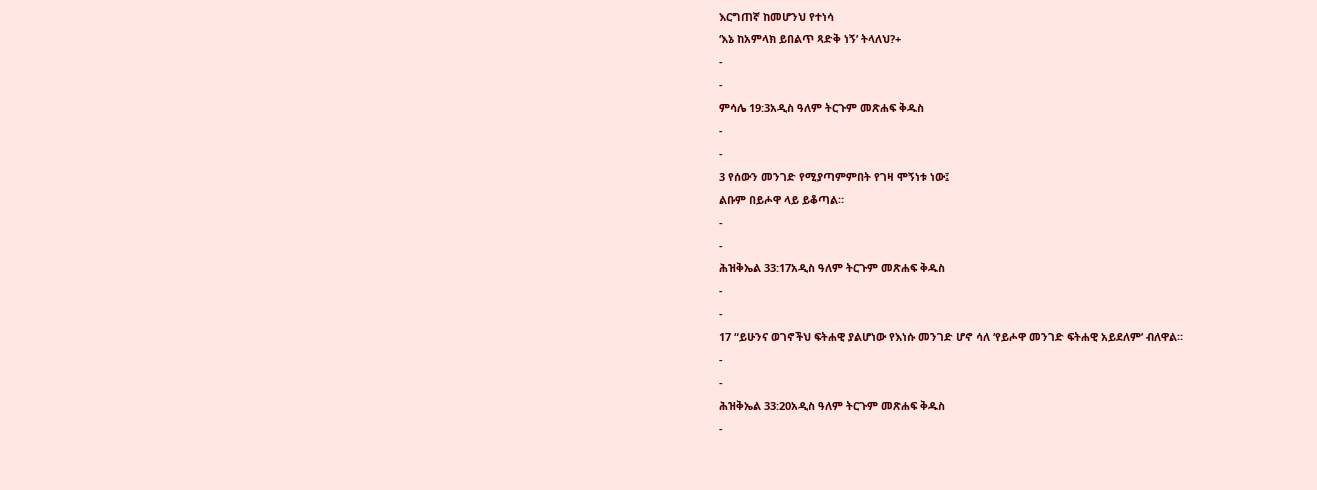እርግጠኛ ከመሆንህ የተነሳ
‘እኔ ከአምላክ ይበልጥ ጻድቅ ነኝ’ ትላለህ?+
-
-
ምሳሌ 19:3አዲስ ዓለም ትርጉም መጽሐፍ ቅዱስ
-
-
3 የሰውን መንገድ የሚያጣምምበት የገዛ ሞኝነቱ ነው፤
ልቡም በይሖዋ ላይ ይቆጣል።
-
-
ሕዝቅኤል 33:17አዲስ ዓለም ትርጉም መጽሐፍ ቅዱስ
-
-
17 “ይሁንና ወገኖችህ ፍትሐዊ ያልሆነው የእነሱ መንገድ ሆኖ ሳለ ‘የይሖዋ መንገድ ፍትሐዊ አይደለም’ ብለዋል።
-
-
ሕዝቅኤል 33:20አዲስ ዓለም ትርጉም መጽሐፍ ቅዱስ
-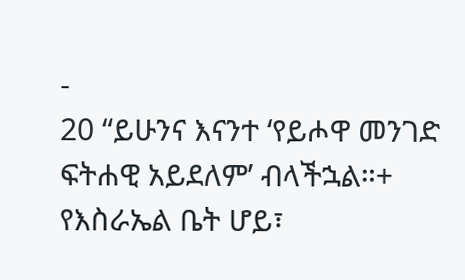-
20 “ይሁንና እናንተ ‘የይሖዋ መንገድ ፍትሐዊ አይደለም’ ብላችኋል።+ የእስራኤል ቤት ሆይ፣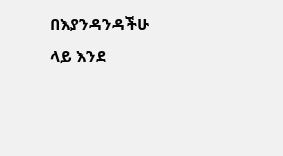በእያንዳንዳችሁ ላይ እንደ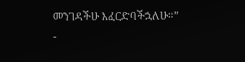መንገዳችሁ እፈርድባችኋለሁ።”
-